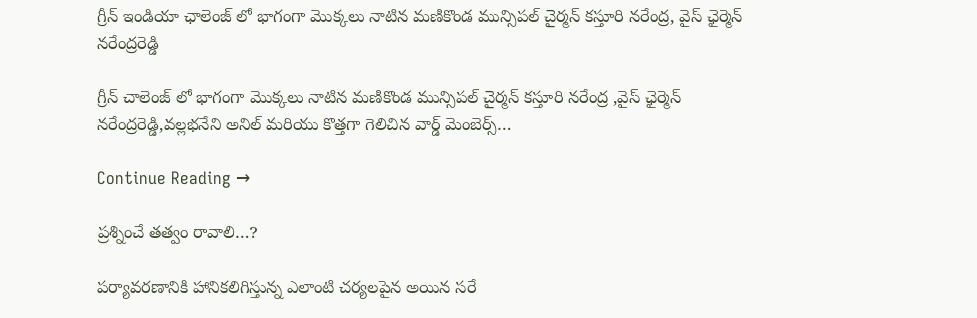గ్రీన్ ఇండియా ఛాలెంజ్ లో భాగంగా మొక్కలు నాటిన మణికొండ మున్సిపల్ చైర్మన్ కస్తూరి నరేంద్ర, వైస్ ఛైర్మెన్ నరేంద్రరెడ్డి

గ్రీన్ చాలెంజ్ లో భాగంగా మొక్కలు నాటిన మణికొండ మున్సిపల్ చైర్మన్ కస్తూరి నరేంద్ర ,వైస్ ఛైర్మెన్ నరేంద్రరెడ్డి,వల్లభనేని అనిల్ మరియు కొత్తగా గెలిచిన వార్డ్ మెంబెర్స్…

Continue Reading →

ప్రశ్నించే తత్వం రావాలి…?

పర్యావరణానికి హానికలిగిస్తున్న ఎలాంటి చర్యలపైన అయిన సరే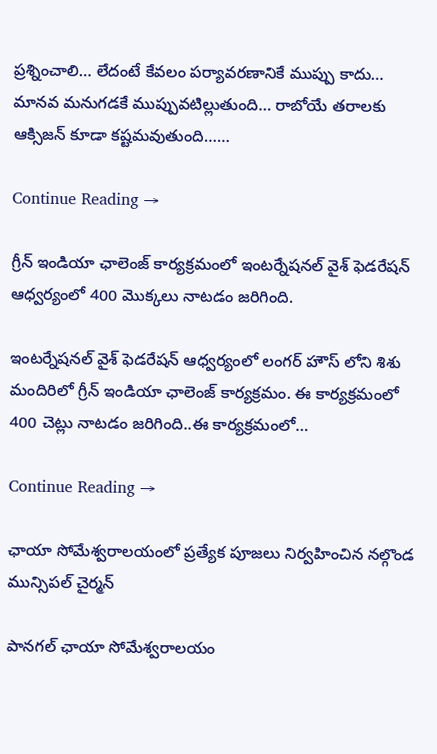ప్రశ్నించాలి… లేదంటే కేవలం పర్యావరణానికే ముప్పు కాదు… మానవ మనుగడకే ముప్పువటిల్లుతుంది… రాబోయే తరాలకు ఆక్సిజన్ కూడా కష్టమవుతుంది……

Continue Reading →

గ్రీన్ ఇండియా ఛాలెంజ్ కార్యక్రమంలో ఇంటర్నేషనల్ వైశ్ ఫెడరేషన్ ఆధ్వర్యంలో 400 మొక్కలు నాటడం జరిగింది.

ఇంటర్నేషనల్ వైశ్ ఫెడరేషన్ ఆధ్వర్యంలో లంగర్ హౌస్ లోని శిశు మందిరిలో గ్రీన్ ఇండియా ఛాలెంజ్ కార్యక్రమం. ఈ కార్యక్రమంలో 400 చెట్లు నాటడం జరిగింది..ఈ కార్యక్రమంలో…

Continue Reading →

ఛాయా సోమేశ్వరాలయంలో ప్రత్యేక పూజలు నిర్వహించిన నల్గొండ మున్సిపల్ చైర్మన్

పానగల్ ఛాయా సోమేశ్వరాలయం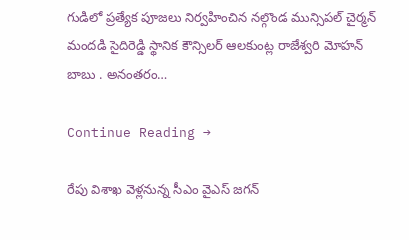గుడిలో ప్రత్యేక పూజలు నిర్వహించిన నల్గొండ మున్సిపల్ చైర్మన్ మందడి సైదిరెడ్డి స్థానిక కౌన్సిలర్ ఆలకుంట్ల రాజేశ్వరి మోహన్ బాబు . అనంతరం…

Continue Reading →

రేపు విశాఖ వెళ్లనున్న సీఎం వైఎస్‌ జగన్‌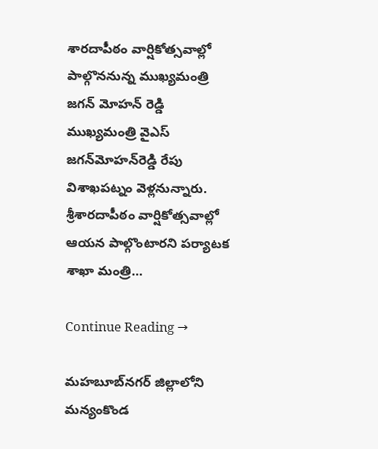శారదాపీఠం వార్షికోత్సవాల్లో పాల్గొననున్న ముఖ్యమంత్రి జగన్ మోహన్ రెడ్డి ముఖ్యమంత్రి వైఎస్‌ జగన్‌మోహన్‌రెడ్డి రేపు విశాఖపట్నం వెళ్లనున్నారు. శ్రీశారదాపీఠం వార్షికోత్సవాల్లో ఆయన పాల్గొంటారని పర్యాటక శాఖా మంత్రి…

Continue Reading →

మహబూబ్‌నగర్‌ జిల్లాలోని మన్యంకొండ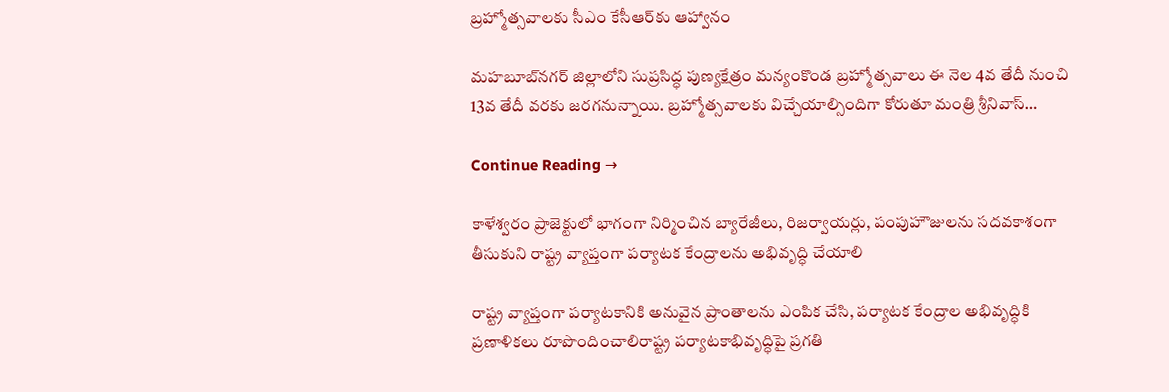బ్రహ్మోత్సవాలకు సీఎం కేసీఆర్‌కు ఆహ్వానం

మహబూబ్‌నగర్‌ జిల్లాలోని సుప్రసిద్ధ పుణ్యక్షేత్రం మన్యంకొండ బ్రహ్మోత్సవాలు ఈ నెల 4వ తేదీ నుంచి 13వ తేదీ వరకు జరగనున్నాయి. బ్రహ్మోత్సవాలకు విచ్చేయాల్సిందిగా కోరుతూ మంత్రి శ్రీనివాస్‌…

Continue Reading →

కాళేశ్వరం ప్రాజెక్టులో భాగంగా నిర్మించిన బ్యారేజీలు, రిజర్వాయర్లు, పంపుహౌజులను సదవకాశంగా తీసుకుని రాష్ట్ర వ్యాప్తంగా పర్యాటక కేంద్రాలను అభివృద్ధి చేయాలి

రాష్ట్ర వ్యాప్తంగా పర్యాటకానికి అనువైన ప్రాంతాలను ఎంపిక చేసి, పర్యాటక కేంద్రాల అభివృద్ధికి ప్రణాళికలు రూపొందించాలిరాష్ట్ర పర్యాటకాభివృద్ధిపై ప్రగతి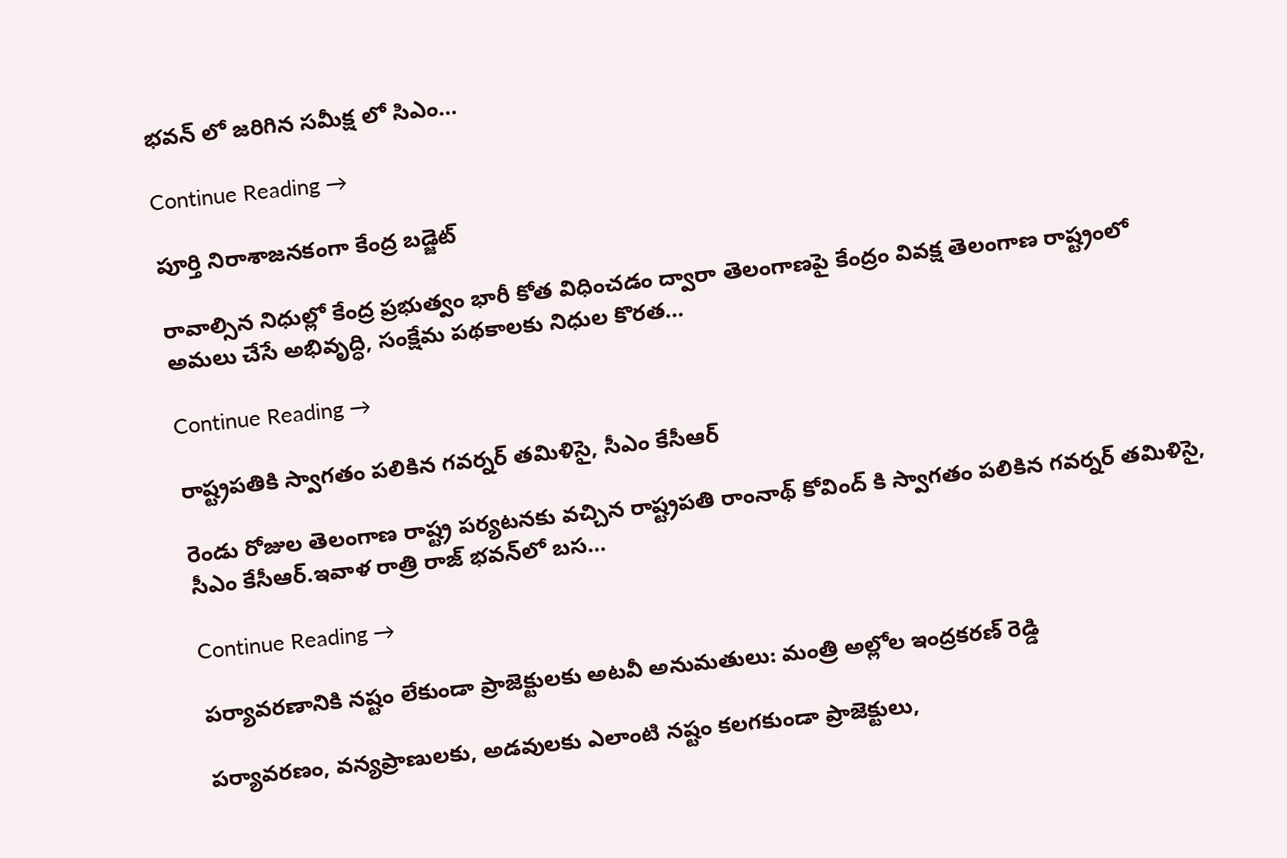భవన్ లో జరిగిన సమీక్ష లో సిఎం…

Continue Reading →

పూర్తి నిరాశాజనకంగా కేంద్ర బడ్జెట్

రావాల్సిన నిధుల్లో కేంద్ర ప్రభుత్వం భారీ కోత విధించడం ద్వారా తెలంగాణపై కేంద్రం వివక్ష తెలంగాణ రాష్ట్రంలో అమలు చేసే అభివృద్ధి, సంక్షేమ పథకాలకు నిధుల కొరత…

Continue Reading →

రాష్ట్రపతికి స్వాగతం పలికిన గవర్నర్‌ తమిళిసై, సీఎం కేసీఆర్‌

రెండు రోజుల తెలంగాణ రాష్ట్ర పర్యటనకు వచ్చిన రాష్ట్రపతి రాంనాథ్ కోవింద్ కి స్వాగతం పలికిన గవర్నర్‌ తమిళిసై, సీఎం కేసీఆర్‌.ఇవాళ రాత్రి రాజ్ భవన్‌లో బస…

Continue Reading →

పర్యావరణానికి నష్టం లేకుండా ప్రాజెక్టులకు అటవీ అనుమతులు: మంత్రి అల్లోల ఇంద్రకరణ్ రెడ్డి

పర్యావరణం, వన్యప్రాణులకు, అడవులకు ఎలాంటి నష్టం కలగకుండా ప్రాజెక్టులు,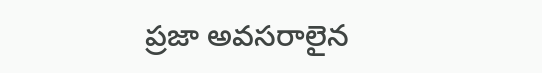ప్రజా అవసరాలైన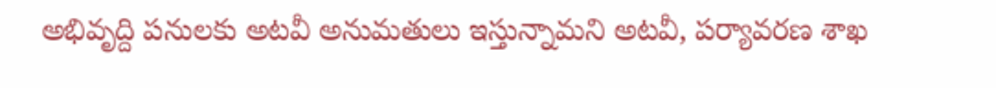అభివృద్ది పనులకు అటవీ అనుమతులు ఇస్తున్నామని అటవీ, పర్యావరణ శాఖ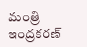మంత్రి ఇంద్రకరణ్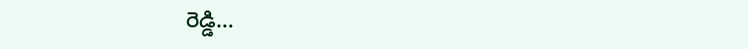రెడ్డి…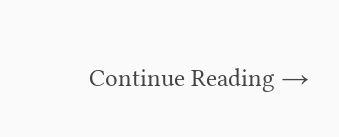Continue Reading →